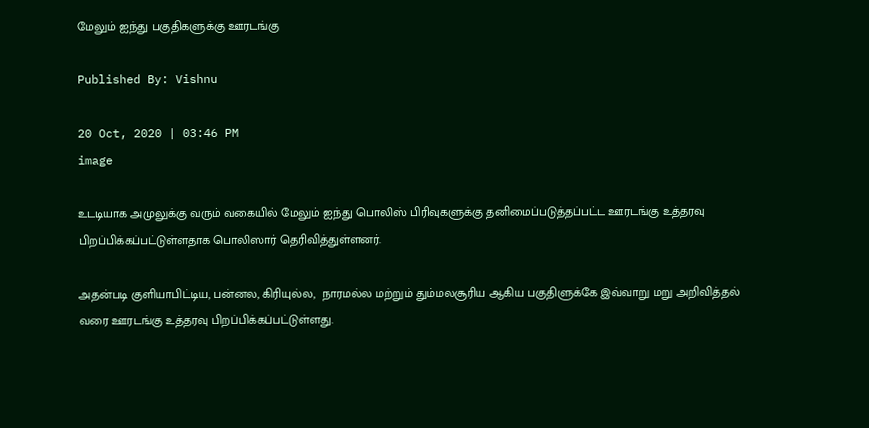மேலும் ஐந்து பகுதிகளுக்கு ஊரடங்கு

Published By: Vishnu

20 Oct, 2020 | 03:46 PM
image

உடடியாக அமுலுக்கு வரும் வகையில் மேலும் ஐந்து பொலிஸ் பிரிவுகளுக்கு தனிமைப்படுத்தப்பட்ட ஊரடங்கு உத்தரவு பிறப்பிக்கப்பட்டுள்ளதாக பொலிஸார் தெரிவித்துள்ளனர்.

அதன்படி குளியாபிட்டிய, பன்னல, கிரியுல்ல,  நாரமல்ல மற்றும் தும்மலசூரிய ஆகிய பகுதிளுக்கே இவ்வாறு மறு அறிவித்தல் வரை ஊரடங்கு உத்தரவு பிறப்பிக்கப்பட்டுள்ளது.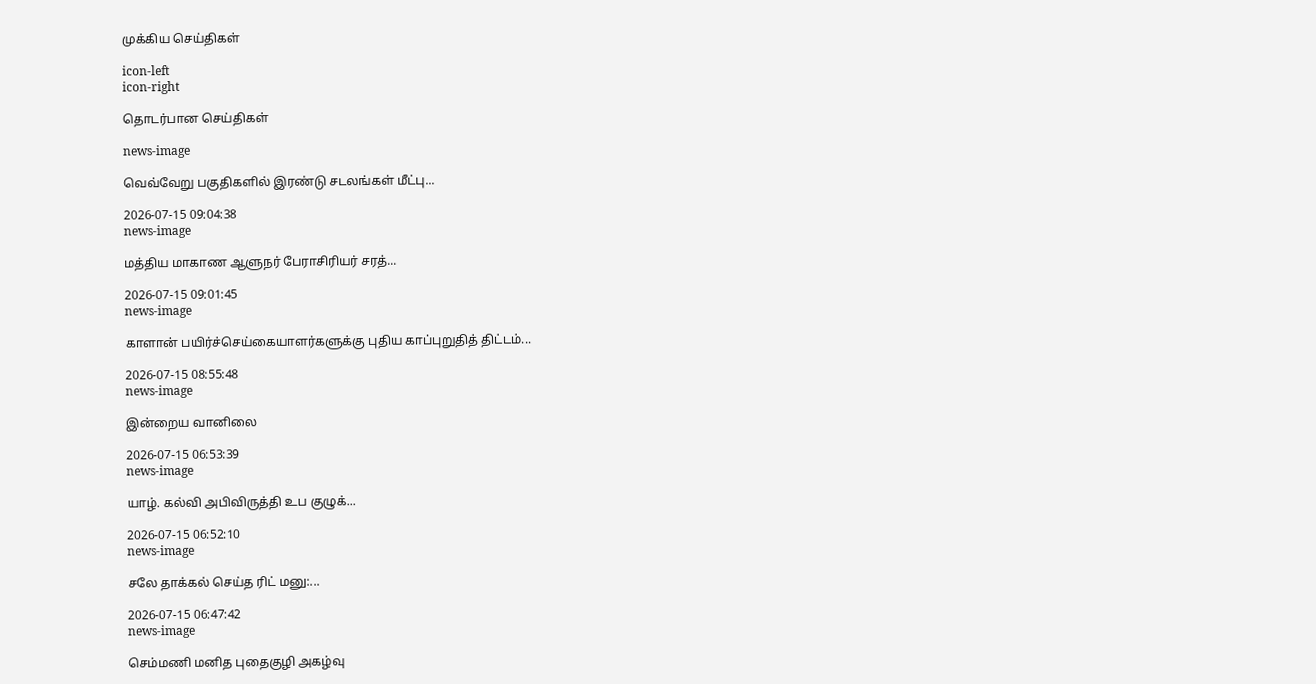முக்கிய செய்திகள்

icon-left
icon-right

தொடர்பான செய்திகள்

news-image

வெவ்வேறு பகுதிகளில் இரண்டு சடலங்கள் மீட்பு...

2026-07-15 09:04:38
news-image

மத்திய மாகாண ஆளுநர் பேராசிரியர் சரத்...

2026-07-15 09:01:45
news-image

காளான் பயிர்ச்செய்கையாளர்களுக்கு புதிய காப்புறுதித் திட்டம்...

2026-07-15 08:55:48
news-image

இன்றைய வானிலை

2026-07-15 06:53:39
news-image

யாழ். கல்வி அபிவிருத்தி உப குழுக்...

2026-07-15 06:52:10
news-image

சலே தாக்கல் செய்த ரிட் மனு:...

2026-07-15 06:47:42
news-image

செம்மணி மனித புதைகுழி அகழ்வு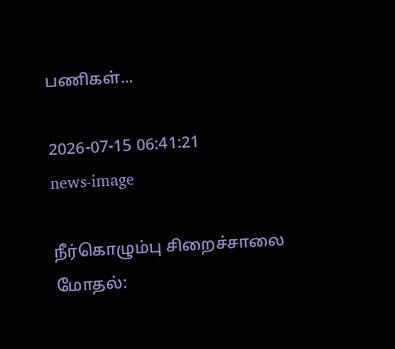பணிகள்...

2026-07-15 06:41:21
news-image

நீர்கொழும்பு சிறைச்சாலை மோதல்: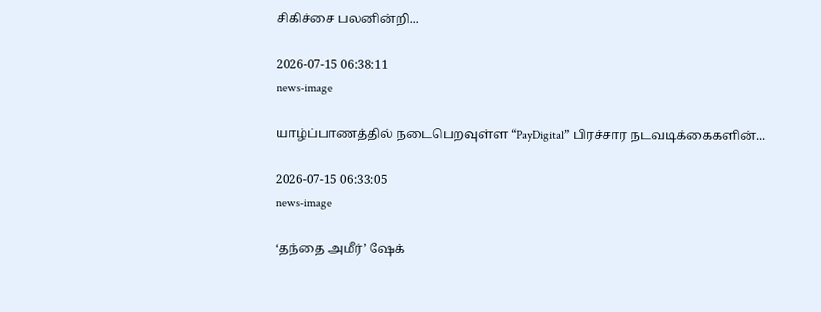சிகிச்சை பலனின்றி...

2026-07-15 06:38:11
news-image

யாழ்ப்பாணத்தில் நடைபெறவுள்ள “PayDigital” பிரச்சார நடவடிக்கைகளின்...

2026-07-15 06:33:05
news-image

‘தந்தை அமீர்’ ஷேக்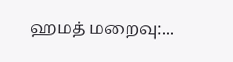ஹமத் மறைவு:...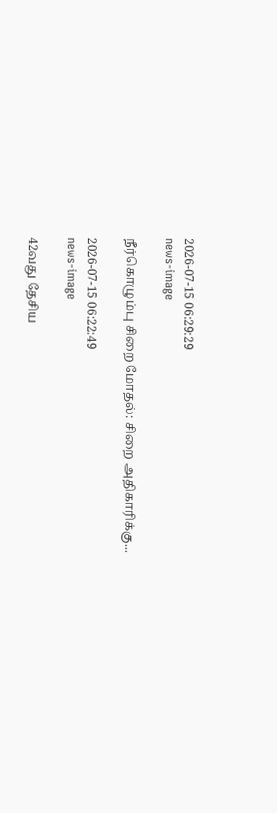2026-07-15 06:29:29
news-image

நீர்கொழும்பு சிறை மோதல்: சிறை அதிகாரிக்கு...

2026-07-15 06:22:49
news-image

42வது தேசிய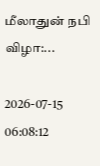மீலாதுன் நபி விழா:...

2026-07-15 06:08:12